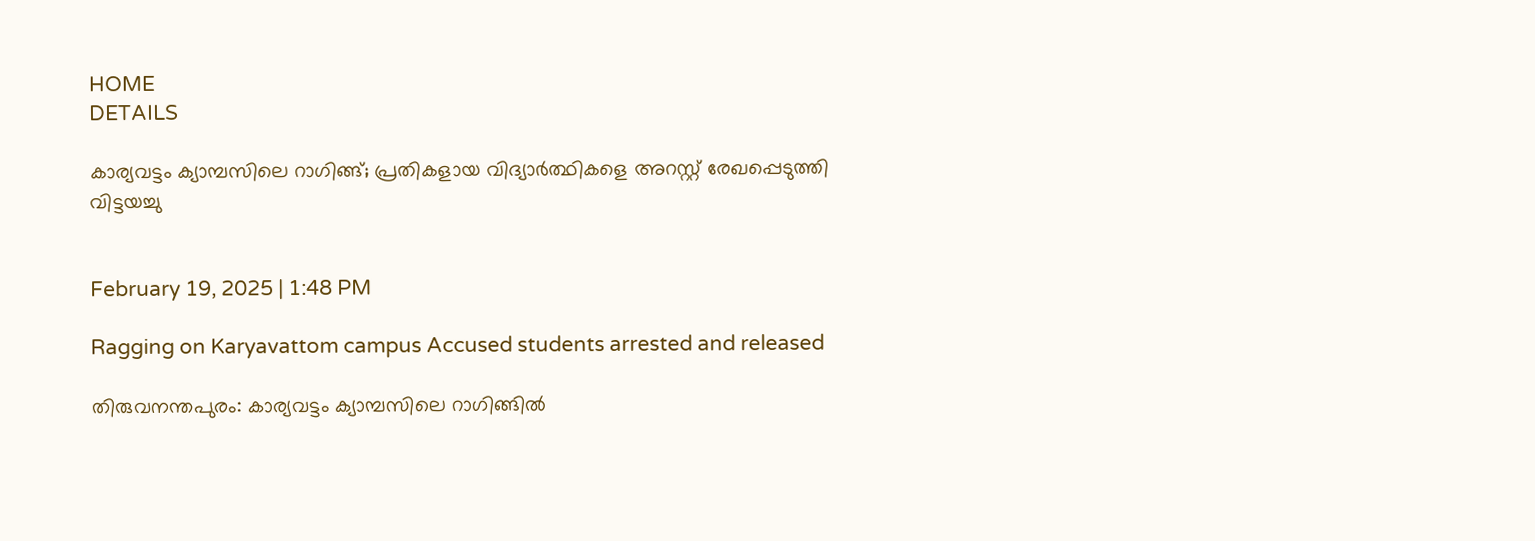HOME
DETAILS

കാര്യവട്ടം ക്യാമ്പസിലെ റാഗിങ്ങ്; പ്രതികളായ വിദ്യാർത്ഥികളെ അറസ്റ്റ് രേഖപ്പെടുത്തി വിട്ടയച്ചു


February 19, 2025 | 1:48 PM

Ragging on Karyavattom campus Accused students arrested and released

തിരുവനന്തപുരം: കാര്യവട്ടം ക്യാമ്പസിലെ റാഗിങ്ങില്‍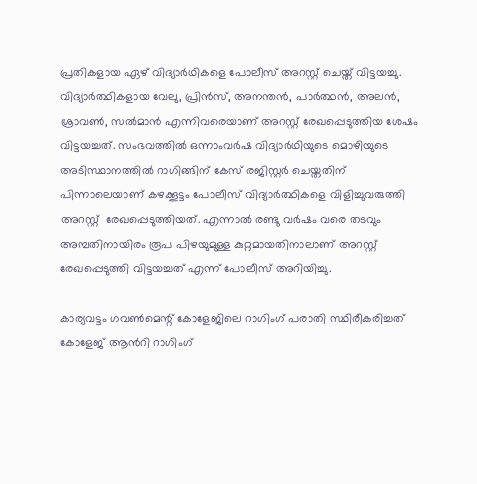പ്രതികളായ ഏഴ് വിദ്യാര്‍ഥികളെ പോലീസ് അറസ്റ്റ് ചെയ്ത് വിട്ടയച്ചു. വിദ്യാര്‍ത്ഥികളായ വേലു, പ്രിന്‍സ്, അനന്തന്‍, പാര്‍ത്ഥന്‍, അലന്‍, ശ്രാവണ്‍, സല്‍മാന്‍ എന്നിവരെയാണ് അറസ്റ്റ് രേഖപ്പെടുത്തിയ ശേഷം വിട്ടയച്ചത്. സംഭവത്തിൽ ഒന്നാംവർഷ വിദ്യാർഥിയുടെ മൊഴിയുടെ അടിസ്ഥാനത്തിൽ റാഗിങ്ങിന് കേസ് രജിസ്റ്റർ ചെയ്തതിന് പിന്നാലെയാണ് കഴക്കൂട്ടം പോലീസ് വിദ്യാർത്ഥികളെ വിളിച്ചുവരുത്തി അറസ്റ്റ്  രേഖപ്പെടുത്തിയത്. എന്നാൽ രണ്ടു വർഷം വരെ തടവും അമ്പതിനായിരം രൂപ പിഴയുമുള്ള കുറ്റമായതിനാലാണ് അറസ്റ്റ് രേഖപ്പെടുത്തി വിട്ടയച്ചത് എന്ന് പോലീസ് അറിയിച്ചു.

കാര്യവട്ടം ഗവൺമെന്റ് കോളേജിലെ റാഗിംഗ് പരാതി സ്ഥിരീകരിച്ചത് കോളേജ് ആന്‍റി റാഗിംഗ്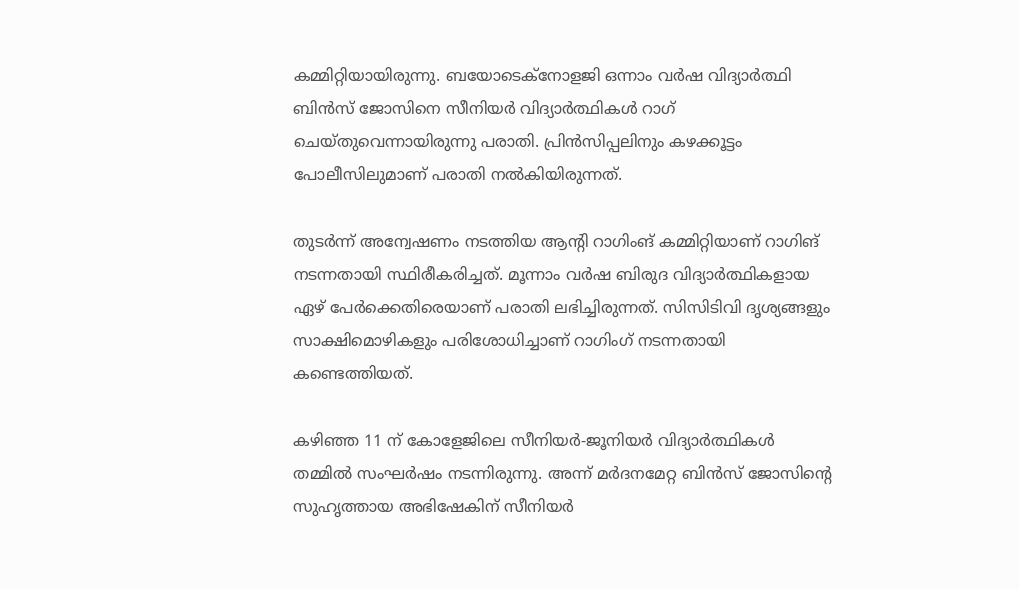കമ്മിറ്റിയായിരുന്നു. ബയോടെക്നോളജി ഒന്നാം വർഷ വിദ്യാർത്ഥി ബിൻസ് ജോസിനെ സീനിയര്‍ വിദ്യാര്‍ത്ഥികള്‍ റാഗ് ചെയ്തുവെന്നായിരുന്നു പരാതി. പ്രിൻസിപ്പലിനും കഴക്കൂട്ടം പോലീസിലുമാണ് പരാതി നൽകിയിരുന്നത്.

തുടർന്ന് അന്വേഷണം നടത്തിയ ആൻ്റി റാഗിംങ് കമ്മിറ്റിയാണ് റാഗിങ് നടന്നതായി സ്ഥിരീകരിച്ചത്. മൂന്നാം വർഷ ബിരുദ വിദ്യാർത്ഥികളായ ഏഴ് പേർക്കെതിരെയാണ് പരാതി ലഭിച്ചിരുന്നത്. സിസിടിവി ദൃശ്യങ്ങളും സാക്ഷിമൊഴികളും പരിശോധിച്ചാണ് റാഗിംഗ് നടന്നതായി കണ്ടെത്തിയത്.

കഴിഞ്ഞ 11 ന് കോളേജിലെ സീനിയര്‍-ജൂനിയര്‍ വിദ്യാര്‍ത്ഥികള്‍ തമ്മില്‍ സംഘർഷം നടന്നിരുന്നു. അന്ന് മര്‍ദനമേറ്റ ബിന്‍സ് ജോസിന്‍റെ സുഹൃത്തായ അഭിഷേകിന് സീനിയര്‍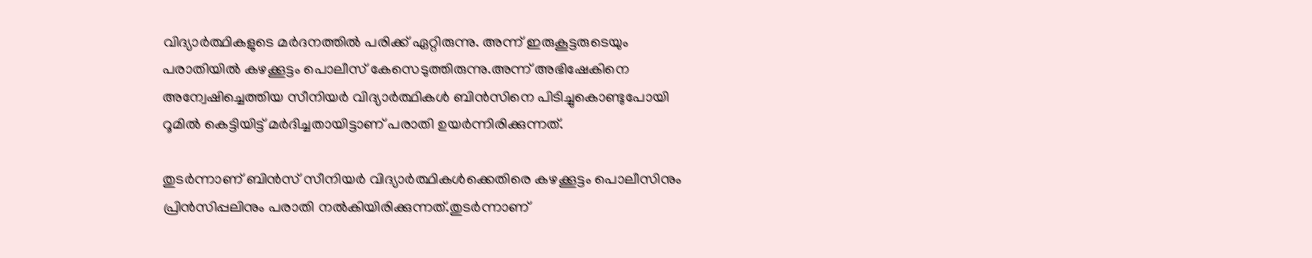വിദ്യാര്‍ത്ഥികളുടെ മര്‍ദനത്തില്‍ പരിക്ക് ഏറ്റിരുന്നു. അന്ന് ഇരുകൂട്ടരുടെയും പരാതിയില്‍ കഴക്കൂട്ടം പൊലീസ് കേസെടുത്തിരുന്നു.അന്ന് അഭിഷേകിനെ അന്വേഷിച്ചെത്തിയ സീനിയര്‍ വിദ്യാര്‍ത്ഥികള്‍ ബിന്‍സിനെ പിടിച്ചുകൊണ്ടുപോയി റൂമില്‍ കെട്ടിയിട്ട് മര്‍‌ദിച്ചതായിട്ടാണ് പരാതി ഉയർന്നിരിക്കുന്നത്.

തുടര്‍ന്നാണ് ബിന്‍സ് സീനിയര്‍ വിദ്യാര്‍ത്ഥികള്‍ക്കെതിരെ കഴക്കൂട്ടം പൊലീസിനും പ്രിന്‍സിപ്പലിനും പരാതി നല്‍കിയിരിക്കുന്നത്.തുടർന്നാണ്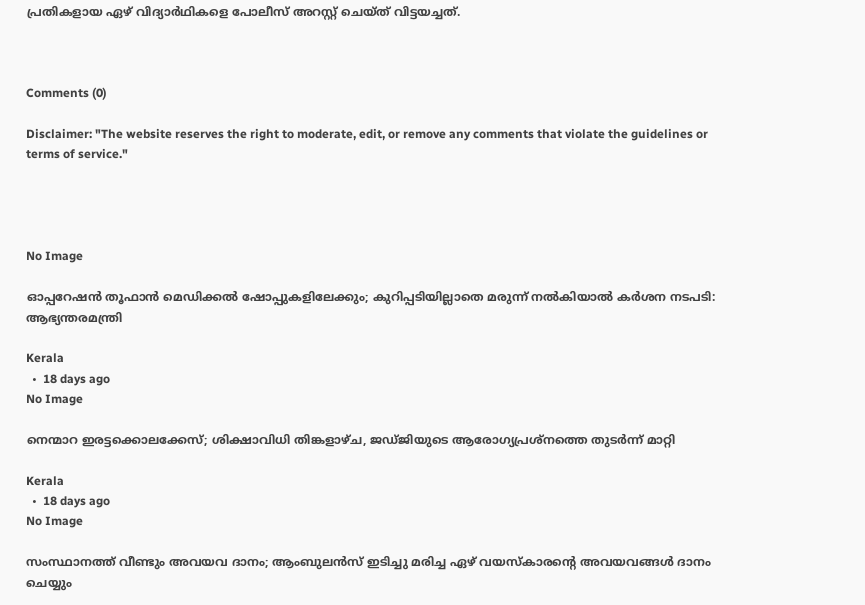പ്രതികളായ ഏഴ് വിദ്യാര്‍ഥികളെ പോലീസ് അറസ്റ്റ് ചെയ്ത് വിട്ടയച്ചത്.



Comments (0)

Disclaimer: "The website reserves the right to moderate, edit, or remove any comments that violate the guidelines or terms of service."




No Image

ഓപ്പറേഷന്‍ തൂഫാന്‍ മെഡിക്കല്‍ ഷോപ്പുകളിലേക്കും; കുറിപ്പടിയില്ലാതെ മരുന്ന് നല്‍കിയാല്‍ കര്‍ശന നടപടി: ആഭ്യന്തരമന്ത്രി

Kerala
  •  18 days ago
No Image

നെന്മാറ ഇരട്ടക്കൊലക്കേസ്; ശിക്ഷാവിധി തിങ്കളാഴ്ച, ജഡ്ജിയുടെ ആരോഗ്യപ്രശ്‌നത്തെ തുടര്‍ന്ന് മാറ്റി

Kerala
  •  18 days ago
No Image

സംസ്ഥാനത്ത് വീണ്ടും അവയവ ദാനം; ആംബുലന്‍സ് ഇടിച്ചു മരിച്ച ഏഴ് വയസ്‌കാരന്റെ അവയവങ്ങള്‍ ദാനം ചെയ്യും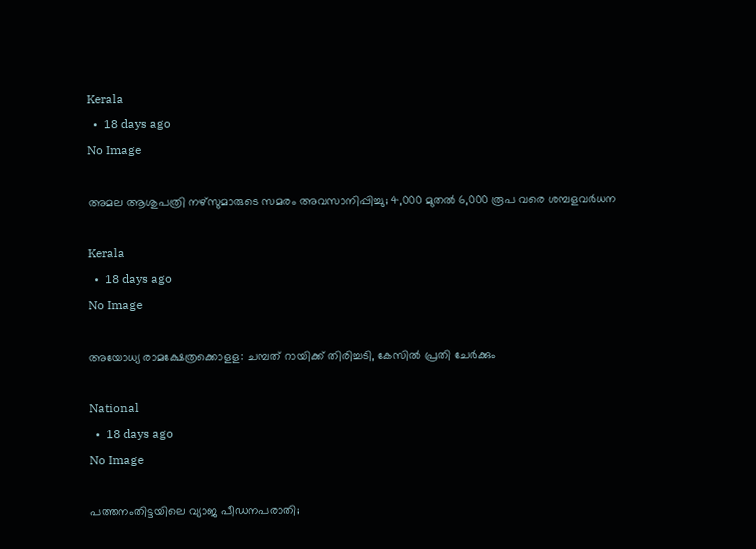Kerala
  •  18 days ago
No Image

അമല ആശുപത്രി നഴ്‌സുമാരുടെ സമരം അവസാനിപ്പിച്ചു; 4,000 മുതല്‍ 6,000 രൂപ വരെ ശമ്പളവര്‍ധന

Kerala
  •  18 days ago
No Image

അയോധ്യ രാമക്ഷേത്രക്കൊളള: ചമ്പത് റായിക്ക് തിരിച്ചടി, കേസില്‍ പ്രതി ചേര്‍ക്കും

National
  •  18 days ago
No Image

പത്തനംതിട്ടയിലെ വ്യാജ പീഡനപരാതി;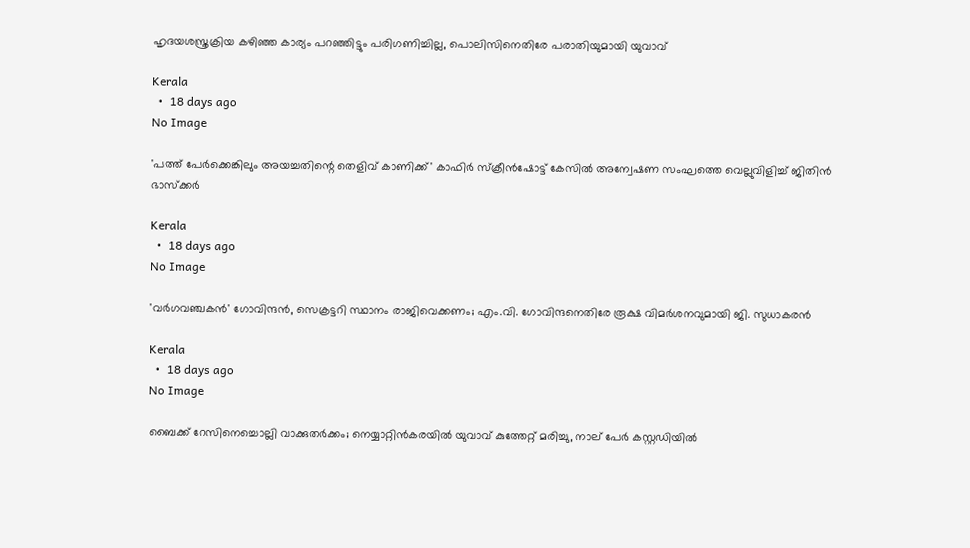ഹൃദയശസ്ത്രക്രിയ കഴിഞ്ഞ കാര്യം പറഞ്ഞിട്ടും പരിഗണിച്ചില്ല, പൊലിസിനെതിരേ പരാതിയുമായി യുവാവ്

Kerala
  •  18 days ago
No Image

'പത്ത് പേര്‍ക്കെങ്കിലും അയച്ചതിന്റെ തെളിവ് കാണിക്ക്' കാഫിര്‍ സ്‌ക്രീന്‍ഷോട്ട് കേസില്‍ അന്വേഷണ സംഘത്തെ വെല്ലുവിളിച്ച് ജിതിന്‍ ഭാസ്‌ക്കര്‍

Kerala
  •  18 days ago
No Image

'വര്‍ഗവഞ്ചകന്‍' ഗോവിന്ദന്‍, സെക്രട്ടറി സ്ഥാനം രാജിവെക്കണം; എം.വി. ഗോവിന്ദനെതിരേ രൂക്ഷ വിമര്‍ശനവുമായി ജി. സുധാകരന്‍

Kerala
  •  18 days ago
No Image

ബൈക്ക് റേസിനെച്ചൊല്ലി വാക്കുതര്‍ക്കം; നെയ്യാറ്റിന്‍കരയില്‍ യുവാവ് കുത്തേറ്റ് മരിച്ചു, നാല് പേര്‍ കസ്റ്റഡിയില്‍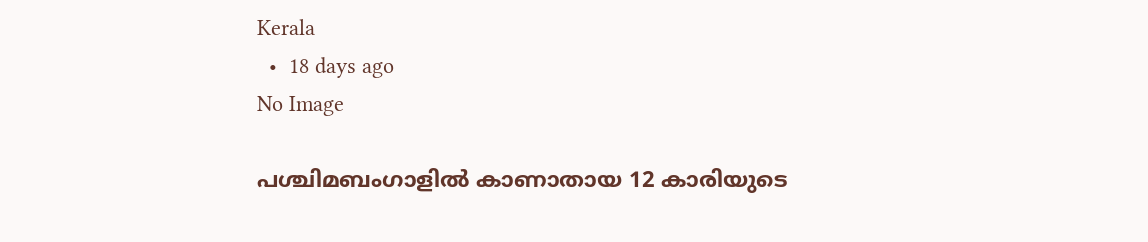Kerala
  •  18 days ago
No Image

പശ്ചിമബംഗാളില്‍ കാണാതായ 12 കാരിയുടെ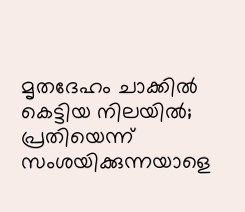മൃതദേഹം ചാക്കില്‍ കെട്ടിയ നിലയില്‍; പ്രതിയെന്ന് സംശയിക്കുന്നയാളെ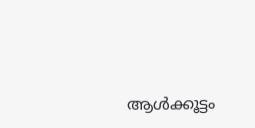ആള്‍ക്കൂട്ടം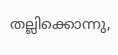തല്ലിക്കൊന്നു,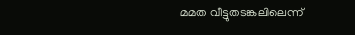മമത വീട്ടുതടങ്കലിലെന്ന്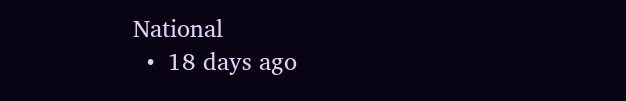National
  •  18 days ago